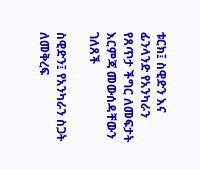ቱርክ፤ ስዊድን እና ፊንላንድ የአንካራን የጸጥታ ችግር ለመፍታት እርምጃ መውሰዳቸውን ገለጸች

ስዊድን፤ የአንካራን ስጋት ለመቅረፍ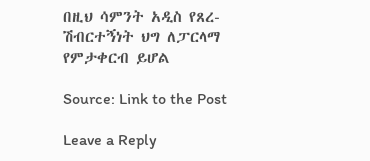በዚህ ሳምንት አዲስ የጸረ-ሽብርተኝነት ህግ ለፓርላማ የምታቀርብ ይሆል

Source: Link to the Post

Leave a Reply